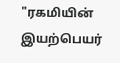"ரகமியின் இயற்பெயர்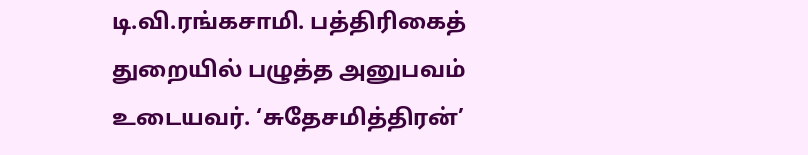டி.வி.ரங்கசாமி. பத்திரிகைத் துறையில் பழுத்த அனுபவம் உடையவர். ‘சுதேசமித்திரன்’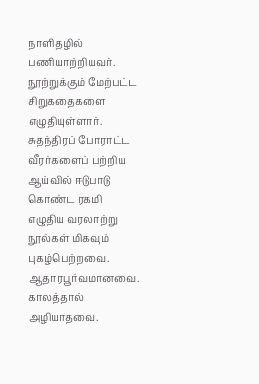நாளிதழில் பணியாற்றியவர். நூற்றுக்கும் மேற்பட்ட சிறுகதைகளை எழுதியுள்ளார். சுதந்திரப் போராட்ட வீரர்களைப் பற்றிய ஆய்வில் ஈடுபாடு கொண்ட ரகமி எழுதிய வரலாற்று நூல்கள் மிகவும் புகழ்பெற்றவை. ஆதாரபூர்வமானவை. காலத்தால் அழியாதவை.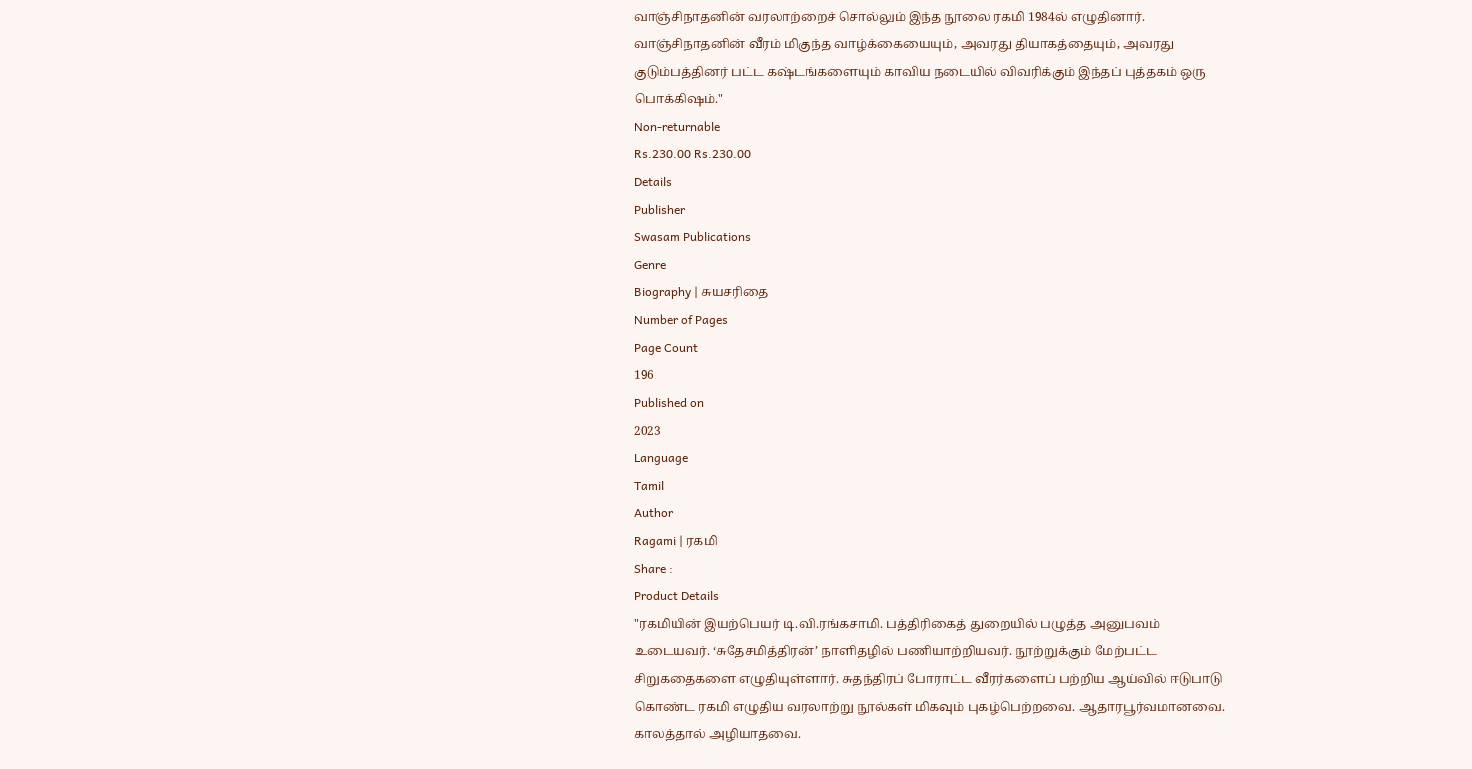வாஞ்சிநாதனின் வரலாற்றைச் சொல்லும் இந்த நூலை ரகமி 1984ல் எழுதினார். வாஞ்சிநாதனின் வீரம் மிகுந்த வாழ்க்கையையும், அவரது தியாகத்தையும், அவரது குடும்பத்தினர் பட்ட கஷ்டங்களையும் காவிய நடையில் விவரிக்கும் இந்தப் புத்தகம் ஒரு பொக்கிஷம்."
Non-returnable
Rs.230.00 Rs.230.00
Details
Publisher
Swasam Publications
Genre
Biography | சுயசரிதை
Number of Pages
Page Count
196
Published on
2023
Language
Tamil
Author
Ragami | ரகமி
Share :
Product Details
"ரகமியின் இயற்பெயர் டி.வி.ரங்கசாமி. பத்திரிகைத் துறையில் பழுத்த அனுபவம் உடையவர். ‘சுதேசமித்திரன்’ நாளிதழில் பணியாற்றியவர். நூற்றுக்கும் மேற்பட்ட சிறுகதைகளை எழுதியுள்ளார். சுதந்திரப் போராட்ட வீரர்களைப் பற்றிய ஆய்வில் ஈடுபாடு கொண்ட ரகமி எழுதிய வரலாற்று நூல்கள் மிகவும் புகழ்பெற்றவை. ஆதாரபூர்வமானவை. காலத்தால் அழியாதவை.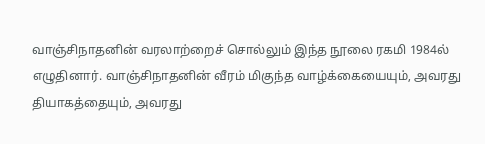வாஞ்சிநாதனின் வரலாற்றைச் சொல்லும் இந்த நூலை ரகமி 1984ல் எழுதினார். வாஞ்சிநாதனின் வீரம் மிகுந்த வாழ்க்கையையும், அவரது தியாகத்தையும், அவரது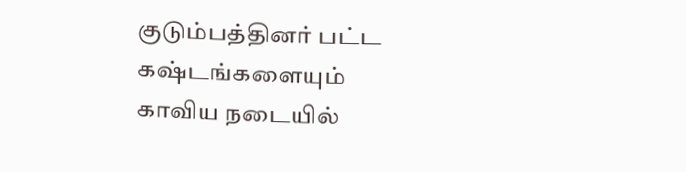குடும்பத்தினர் பட்ட கஷ்டங்களையும் காவிய நடையில்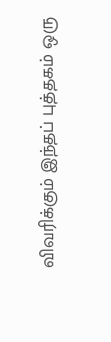விவரிக்கும் இந்தப் புத்தகம் ஒரு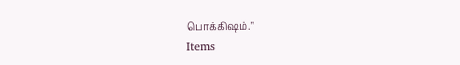பொக்கிஷம்."
Items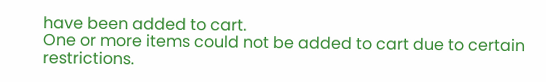have been added to cart.
One or more items could not be added to cart due to certain restrictions.